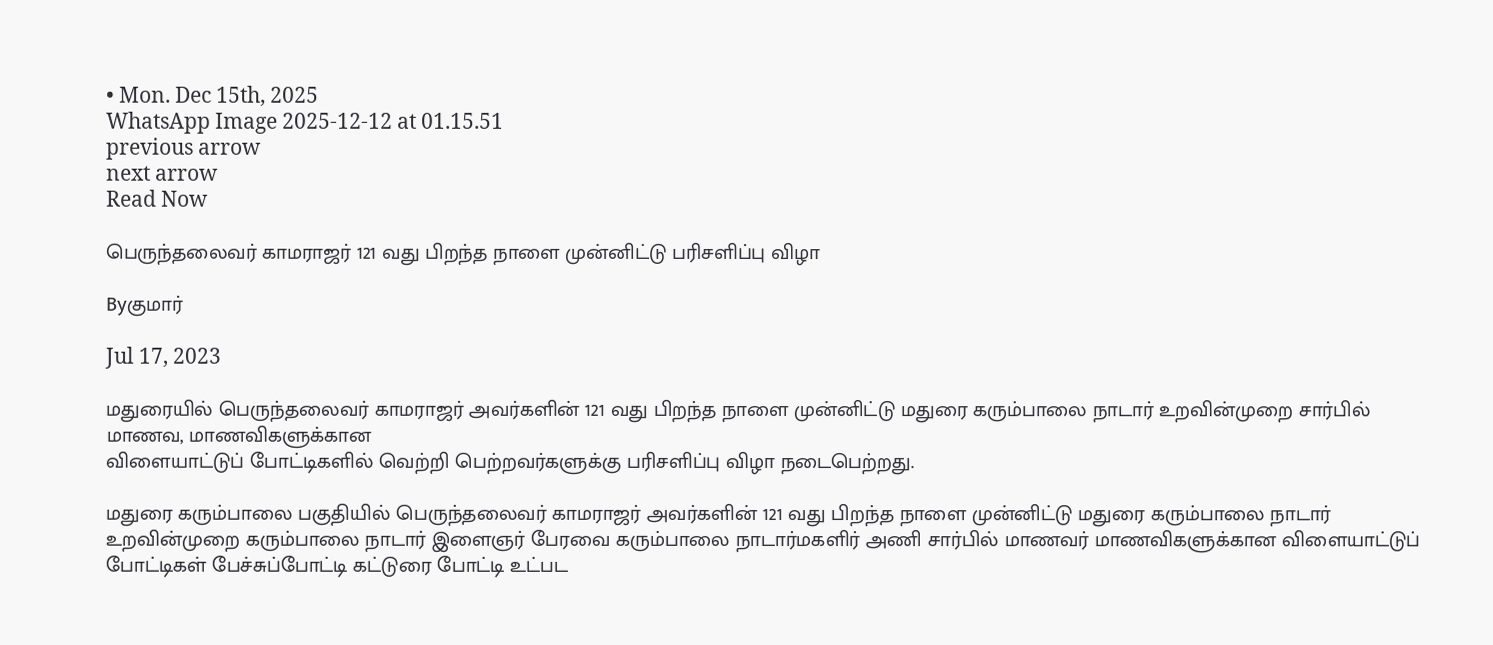• Mon. Dec 15th, 2025
WhatsApp Image 2025-12-12 at 01.15.51
previous arrow
next arrow
Read Now

பெருந்தலைவர் காமராஜர் 121 வது பிறந்த நாளை முன்னிட்டு பரிசளிப்பு விழா

Byகுமார்

Jul 17, 2023

மதுரையில் பெருந்தலைவர் காமராஜர் அவர்களின் 121 வது பிறந்த நாளை முன்னிட்டு மதுரை கரும்பாலை நாடார் உறவின்முறை சார்பில் மாணவ, மாணவிகளுக்கான
விளையாட்டுப் போட்டிகளில் வெற்றி பெற்றவர்களுக்கு பரிசளிப்பு விழா நடைபெற்றது.

மதுரை கரும்பாலை பகுதியில் பெருந்தலைவர் காமராஜர் அவர்களின் 121 வது பிறந்த நாளை முன்னிட்டு மதுரை கரும்பாலை நாடார் உறவின்முறை கரும்பாலை நாடார் இளைஞர் பேரவை கரும்பாலை நாடார்மகளிர் அணி சார்பில் மாணவர் மாணவிகளுக்கான விளையாட்டுப் போட்டிகள் பேச்சுப்போட்டி கட்டுரை போட்டி உட்பட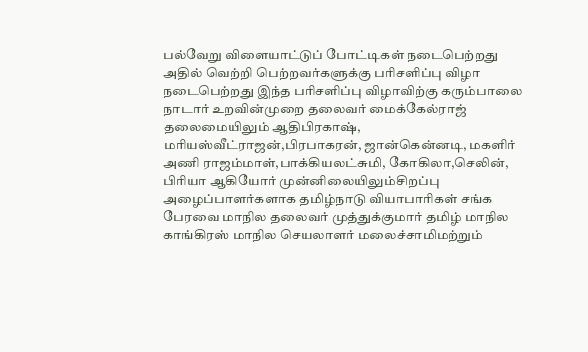பல்வேறு விளையாட்டுப் போட்டிகள் நடைபெற்றது அதில் வெற்றி பெற்றவர்களுக்கு பரிசளிப்பு விழா நடைபெற்றது இந்த பரிசளிப்பு விழாவிற்கு கரும்பாலை நாடார் உறவின்முறை தலைவர் மைக்கேல்ராஜ் தலைமையிலும் ஆதிபிரகாஷ், மரியஸ்வீட்ராஜன்,பிரபாகரன், ஜான்கென்னடி, மகளிர் அணி ராஜம்மாள்,பாக்கியலட்சுமி, கோகிலா,செலின், பிரியா ஆகியோர் முன்னிலையிலும்சிறப்பு அழைப்பாளர்களாக தமிழ்நாடு வியாபாரிகள் சங்க பேரவை மாநில தலைவர் முத்துக்குமார் தமிழ் மாநில காங்கிரஸ் மாநில செயலாளர் மலைச்சாமிமற்றும்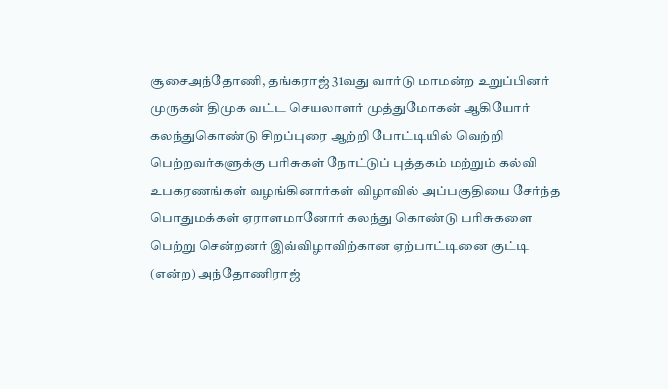சூசைஅந்தோணி, தங்கராஜ் 31வது வார்டு மாமன்ற உறுப்பினர் முருகன் திமுக வட்ட செயலாளர் முத்துமோகன் ஆகியோர் கலந்துகொண்டு சிறப்புரை ஆற்றி போட்டியில் வெற்றி பெற்றவர்களுக்கு பரிசுகள் நோட்டுப் புத்தகம் மற்றும் கல்வி உபகரணங்கள் வழங்கினார்கள் விழாவில் அப்பகுதியை சேர்ந்த பொதுமக்கள் ஏராளமானோர் கலந்து கொண்டு பரிசுகளை பெற்று சென்றனர் இவ்விழாவிற்கான ஏற்பாட்டினை குட்டி (என்ற) அந்தோணிராஜ்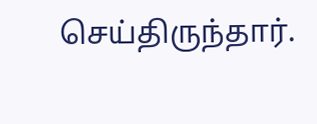செய்திருந்தார்.